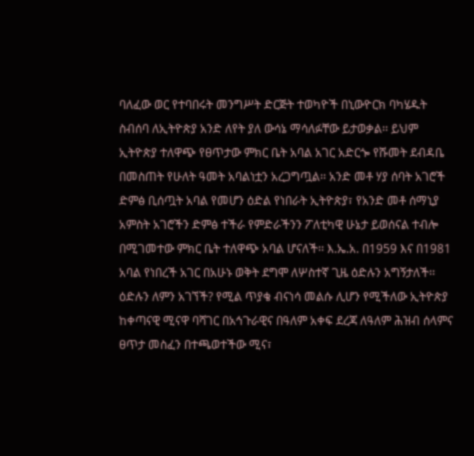ባለፈው ወር የተባበሩት መንግሥት ድርጅት ተወካዮች በኒውዮርክ ባካሄዱት ስብሰባ ለኢትዮጵያ አንድ ለየት ያለ ውሳኔ ማሳለፉቸው ይታወቃል፡፡ ይህም ኢትዮጵያ ተለዋጭ የፀጥታው ምክር ቤት አባል አገር አድርጐ የሹመት ደብዳቤ በመስጠት የሁለት ዓመት አባልነቷን አረጋግጧል፡፡ አንድ መቶ ሃያ ሰባት አገሮች ድምፅ ቢሰጧት አባል የመሆን ዕድል የነበራት ኢትዮጵያ፣ የአንድ መቶ ሰማኒያ አምስት አገሮችን ድምፅ ተችራ የምድራችንን ፖለቲካዊ ሁኔታ ይወሰናል ተብሎ በሚገመተው ምክር ቤት ተለዋጭ አባል ሆናለች፡፡ እ.ኤ.አ. በ1959 እና በ1981 አባል የነበረች አገር በአሁኑ ወቅት ደግሞ ለሦስተኛ ጊዜ ዕድሉን አግኝታለች፡፡
ዕድሉን ለምን አገኘች? የሚል ጥያቄ ብናነሳ መልሱ ሊሆን የሚችለው ኢትዮጵያ ከቀጣናዊ ሚናዋ ባሻገር በአኅጉራዊና በዓለም አቀፍ ደረጃ ለዓለም ሕዝብ ሰላምና ፀጥታ መስፈን በተጫወተችው ሚና፣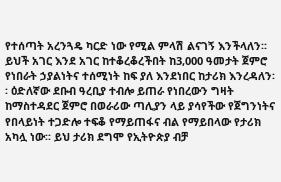የተሰጣት አረንጓዴ ካርድ ነው የሚል ምላሽ ልናገኝ እንችላለን፡፡
ይህች አገር እንደ አገር ከተቆረቆረችበት ከ3,000 ዓመታት ጀምሮ የነበራት ኃያልነትና ተሰሚነት ከፍ ያለ እንደነበር ከታሪክ እንረዳለን፡፡ ዕድለኛው ደቡብ ዓረቢያ ተብሎ ይጠራ የነበረውን ግዛት ከማስተዳደር ጀምሮ በወራሪው ጣሊያን ላይ ያሳየችው የጀግንነትና የበላይነት ተጋድሎ ተፍቆ የማይጠፋና ብል የማይበላው የታሪክ አካሏ ነው፡፡ ይህ ታሪክ ደግሞ የኢትዮጵያ ብቻ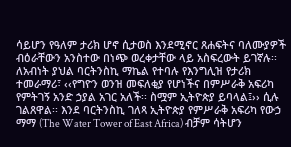ሳይሆን የዓለም ታሪክ ሆኖ ሲታወስ እንደሚኖር ጸሐፍትና ባለሙያዎች ብዕራቸውን አንስተው በነጭ ወረቀታቸው ላይ አስፍረውት ይገኛሉ፡፡ ለአብነት ያህል ባርትንስኪ ማኬል የተባሉ የእንግሊዝ የታሪክ ተመራማሪ፣ ‹‹የግዮን ወንዝ መፍለቂያ የሆነችና በምሥራቅ አፍሪካ የምትገኝ አንድ ኃያል አገር አለች፡፡ ስሟም ኢትዮጵያ ይባላል፤›› ሲሉ ገልጸዋል፡፡ እንደ ባርትንስኪ ገለጻ ኢትዮጵያ የምሥራቅ አፍሪካ የውኃ ማማ (The Water Tower of East Africa) ብቻም ሳትሆን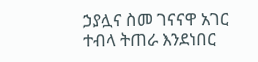ኃያሏና ስመ ገናናዋ አገር ተብላ ትጠራ እንደነበር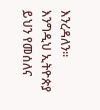እንረዳለን፡፡
እንግዲህ ኢትዮጵያ ይህን የመሰለና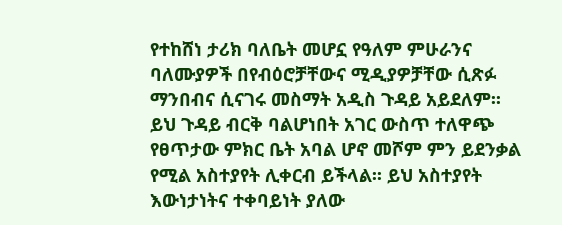የተከሸነ ታሪክ ባለቤት መሆኗ የዓለም ምሁራንና ባለሙያዎች በየብዕሮቻቸውና ሚዲያዎቻቸው ሲጽፉ ማንበብና ሲናገሩ መስማት አዲስ ጉዳይ አይደለም፡፡ ይህ ጉዳይ ብርቅ ባልሆነበት አገር ውስጥ ተለዋጭ የፀጥታው ምክር ቤት አባል ሆኖ መሾም ምን ይደንቃል የሚል አስተያየት ሊቀርብ ይችላል፡፡ ይህ አስተያየት እውነታነትና ተቀባይነት ያለው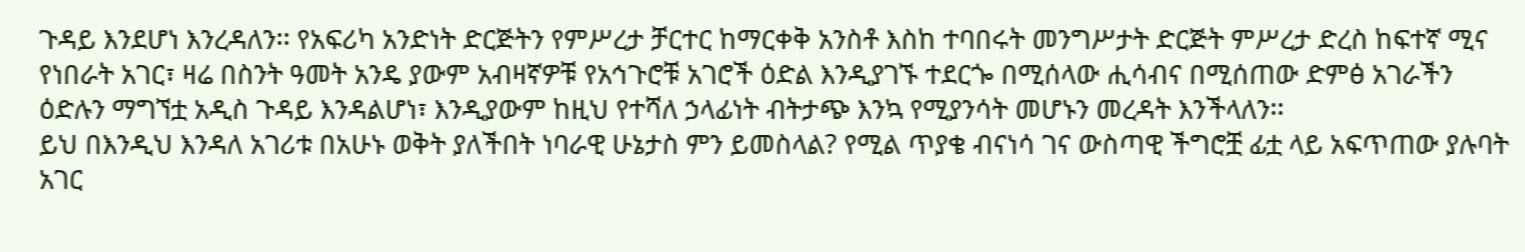ጉዳይ እንደሆነ እንረዳለን፡፡ የአፍሪካ አንድነት ድርጅትን የምሥረታ ቻርተር ከማርቀቅ አንስቶ እስከ ተባበሩት መንግሥታት ድርጅት ምሥረታ ድረስ ከፍተኛ ሚና የነበራት አገር፣ ዛሬ በስንት ዓመት አንዴ ያውም አብዛኛዎቹ የአኅጉሮቹ አገሮች ዕድል እንዲያገኙ ተደርጐ በሚሰላው ሒሳብና በሚሰጠው ድምፅ አገራችን ዕድሉን ማግኘቷ አዲስ ጉዳይ እንዳልሆነ፣ እንዲያውም ከዚህ የተሻለ ኃላፊነት ብትታጭ እንኳ የሚያንሳት መሆኑን መረዳት እንችላለን፡፡
ይህ በእንዲህ እንዳለ አገሪቱ በአሁኑ ወቅት ያለችበት ነባራዊ ሁኔታስ ምን ይመስላል? የሚል ጥያቄ ብናነሳ ገና ውስጣዊ ችግሮቿ ፊቷ ላይ አፍጥጠው ያሉባት አገር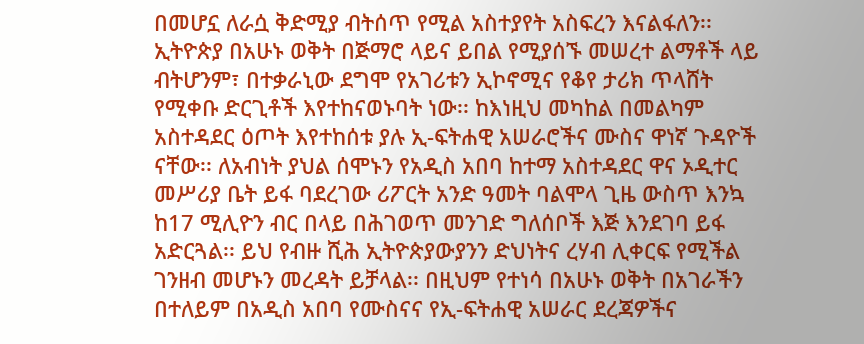በመሆኗ ለራሷ ቅድሚያ ብትሰጥ የሚል አስተያየት አስፍረን እናልፋለን፡፡
ኢትዮጵያ በአሁኑ ወቅት በጅማሮ ላይና ይበል የሚያሰኙ መሠረተ ልማቶች ላይ ብትሆንም፣ በተቃራኒው ደግሞ የአገሪቱን ኢኮኖሚና የቆየ ታሪክ ጥላሸት የሚቀቡ ድርጊቶች እየተከናወኑባት ነው፡፡ ከእነዚህ መካከል በመልካም አስተዳደር ዕጦት እየተከሰቱ ያሉ ኢ-ፍትሐዊ አሠራሮችና ሙስና ዋነኛ ጉዳዮች ናቸው፡፡ ለአብነት ያህል ሰሞኑን የአዲስ አበባ ከተማ አስተዳደር ዋና ኦዲተር መሥሪያ ቤት ይፋ ባደረገው ሪፖርት አንድ ዓመት ባልሞላ ጊዜ ውስጥ እንኳ ከ17 ሚሊዮን ብር በላይ በሕገወጥ መንገድ ግለሰቦች እጅ እንደገባ ይፋ አድርጓል፡፡ ይህ የብዙ ሺሕ ኢትዮጵያውያንን ድህነትና ረሃብ ሊቀርፍ የሚችል ገንዘብ መሆኑን መረዳት ይቻላል፡፡ በዚህም የተነሳ በአሁኑ ወቅት በአገራችን በተለይም በአዲስ አበባ የሙስናና የኢ-ፍትሐዊ አሠራር ደረጃዎችና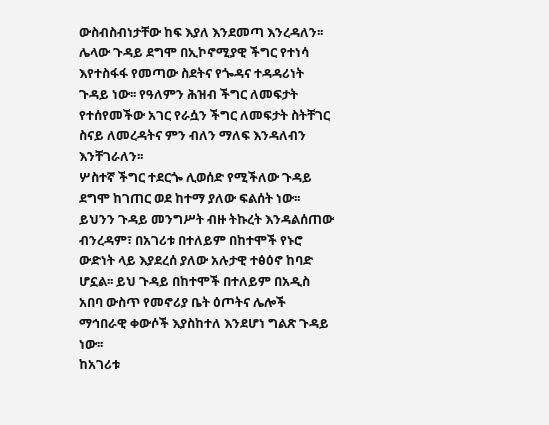ውስብስብነታቸው ከፍ እያለ እንደመጣ እንረዳለን፡፡
ሌላው ጉዳይ ደግሞ በኢኮኖሚያዊ ችግር የተነሳ እየተስፋፋ የመጣው ስደትና የጐዳና ተዳዳሪነት ጉዳይ ነው፡፡ የዓለምን ሕዝብ ችግር ለመፍታት የተሰየመችው አገር የራሷን ችግር ለመፍታት ስትቸገር ስናይ ለመረዳትና ምን ብለን ማለፍ እንዳለብን እንቸገራለን፡፡
ሦስተኛ ችግር ተደርጐ ሊወሰድ የሚችለው ጉዳይ ደግሞ ከገጠር ወደ ከተማ ያለው ፍልሰት ነው፡፡ ይህንን ጉዳይ መንግሥት ብዙ ትኩረት እንዳልሰጠው ብንረዳም፣ በአገሪቱ በተለይም በከተሞች የኑሮ ውድነት ላይ እያደረሰ ያለው አሉታዊ ተፅዕኖ ከባድ ሆኗል፡፡ ይህ ጉዳይ በከተሞች በተለይም በአዲስ አበባ ውስጥ የመኖሪያ ቤት ዕጦትና ሌሎች ማኅበራዊ ቀውሶች እያስከተለ እንደሆነ ግልጽ ጉዳይ ነው፡፡
ከአገሪቱ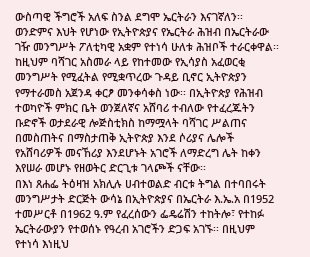ውስጣዊ ችግሮች አለፍ ስንል ደግሞ ኤርትራን እናገኛለን፡፡ ወንድምና እህት የሆነው የኢትዮጵያና የኤርትራ ሕዝብ በኤርትራው ገዥ መንግሥት ፖለቲካዊ አቋም የተነሳ ሁለቱ ሕዝቦች ተራርቀዋል፡፡ ከዚህም ባሻገር አስመራ ላይ የከተመው የኢሳያስ አፈወርቂ መንግሥት የሚፈትል የሚቋጥረው ጉዳይ ቢኖር ኢትዮጵያን የማተራመስ አጀንዳ ቀርፆ መንቀሳቀስ ነው፡፡ በኢትዮጵያ የሕዝብ ተወካዮች ምክር ቤት ወንጀለኛና አሸባሪ ተብለው የተፈረጁትን ቡድኖች ወታደራዊ ሎጅስቲክስ ከማሟላት ባሻገር ሥልጠና በመስጠትና በማስታጠቅ ኢትዮጵያ እንደ ሶሪያና ሌሎች የአሸባሪዎች መናኸሪያ እንደሆኑት አገሮች ለማድረግ ሌት ከቀን እየሠራ መሆኑ የዘወትር ድርጊቱ ገላጮች ናቸው፡፡
በእነ ጸሐፌ ትዕዛዝ አክሊሉ ሀብተወልድ ብርቱ ትግል በተባበሩት መንግሥታት ድርጅት ውሳኔ በኢትዮጵያና በኤርትራ እ.ኤ.አ በ1952 ተመሥርቶ በ1962 ዓ.ም የፈረሰውን ፌዴሬሽን ተከትሎ፣ የተከፉ ኤርትራውያን የተወሰኑ የዓረብ አገሮችን ድጋፍ አገኙ፡፡ በዚህም የተነሳ እነዚህ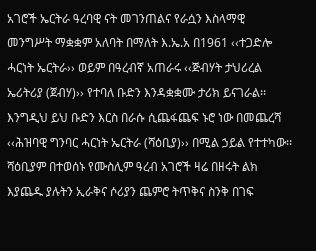አገሮች ኤርትራ ዓረባዊ ናት መገንጠልና የራሷን እስላማዊ መንግሥት ማቋቋም አለባት በማለት እ.ኤ.አ በ1961 ‹‹ተጋድሎ ሓርነት ኤርትራ›› ወይም በዓረብኛ አጠራሩ ‹‹ጅብሃት ታህሪረል ኤሪትሪያ (ጀብሃ)›› የተባለ ቡድን እንዳቋቋሙ ታሪክ ይናገራል፡፡ እንግዲህ ይህ ቡድን እርስ በራሱ ሲጨፋጨፍ ኑሮ ነው በመጨረሻ ‹‹ሕዝባዊ ግንባር ሓርነት ኤርትራ (ሻዕቢያ)›› በሚል ኃይል የተተካው፡፡ ሻዕቢያም በተወሰኑ የሙስሊም ዓረብ አገሮች ዛሬ በዘሩት ልክ እያጨዱ ያሉትን ኢራቅና ሶሪያን ጨምሮ ትጥቅና ስንቅ በገፍ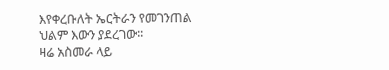እየቀረቡለት ኤርትራን የመገንጠል ህልም እውን ያደረገው፡፡
ዛሬ አስመራ ላይ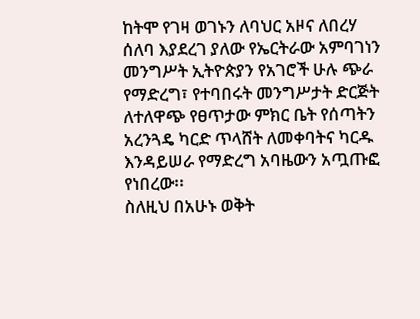ከትሞ የገዛ ወገኑን ለባህር አዞና ለበረሃ ሰለባ እያደረገ ያለው የኤርትራው አምባገነን መንግሥት ኢትዮጵያን የአገሮች ሁሉ ጭራ የማድረግ፣ የተባበሩት መንግሥታት ድርጅት ለተለዋጭ የፀጥታው ምክር ቤት የሰጣትን አረንጓዴ ካርድ ጥላሸት ለመቀባትና ካርዱ እንዳይሠራ የማድረግ አባዜውን አጧጡፎ የነበረው፡፡
ስለዚህ በአሁኑ ወቅት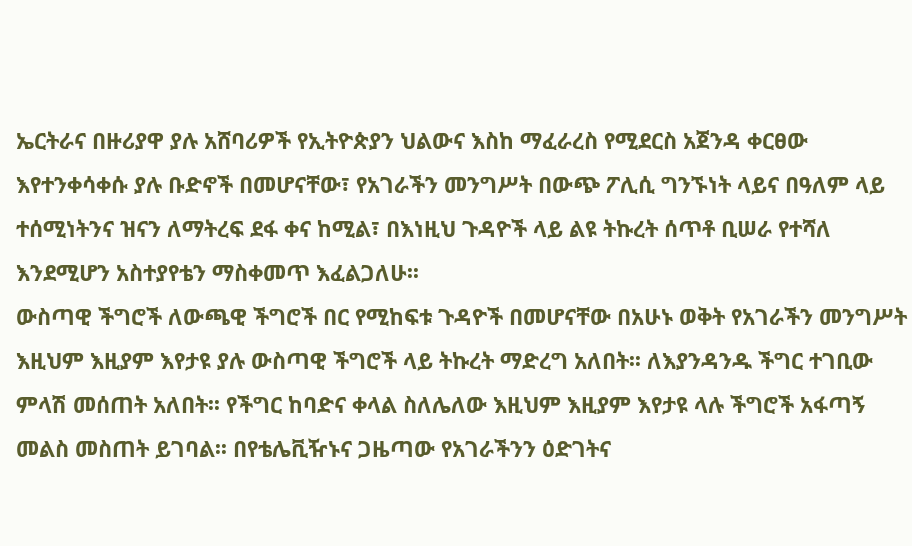ኤርትራና በዙሪያዋ ያሉ አሸባሪዎች የኢትዮጵያን ህልውና እስከ ማፈራረስ የሚደርስ አጀንዳ ቀርፀው እየተንቀሳቀሱ ያሉ ቡድኖች በመሆናቸው፣ የአገራችን መንግሥት በውጭ ፖሊሲ ግንኙነት ላይና በዓለም ላይ ተሰሚነትንና ዝናን ለማትረፍ ደፋ ቀና ከሚል፣ በእነዚህ ጉዳዮች ላይ ልዩ ትኩረት ሰጥቶ ቢሠራ የተሻለ እንደሚሆን አስተያየቴን ማስቀመጥ እፈልጋለሁ፡፡
ውስጣዊ ችግሮች ለውጫዊ ችግሮች በር የሚከፍቱ ጉዳዮች በመሆናቸው በአሁኑ ወቅት የአገራችን መንግሥት እዚህም እዚያም እየታዩ ያሉ ውስጣዊ ችግሮች ላይ ትኩረት ማድረግ አለበት፡፡ ለእያንዳንዱ ችግር ተገቢው ምላሽ መሰጠት አለበት፡፡ የችግር ከባድና ቀላል ስለሌለው እዚህም እዚያም እየታዩ ላሉ ችግሮች አፋጣኝ መልስ መስጠት ይገባል፡፡ በየቴሌቪዥኑና ጋዜጣው የአገራችንን ዕድገትና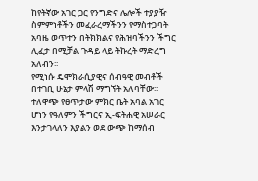ከየትኛው አገር ጋር የንግድና ሌሎች ተያያዥ ስምምነቶችን መፈራረማችንን የማስተጋባት አባዜ ወጥተን በትክክልና የሕዝባችንን ችግር ሊፈታ በሚቻል ጉዳይ ላይ ትኩረት ማድረግ አለብን፡፡
የሚነሱ ዴሞክራሲያዊና ሰብዓዊ መብቶች በተገቢ ሁኔታ ምላሽ ማግኘት አለባቸው፡፡ ተለዋጭ የፀጥታው ምክር ቤት አባል አገር ሆነን የዓለምን ችግርና ኢ-ፍትሐዊ አሠራር እንታገላለን እያልን ወደ ውጭ ከማሰብ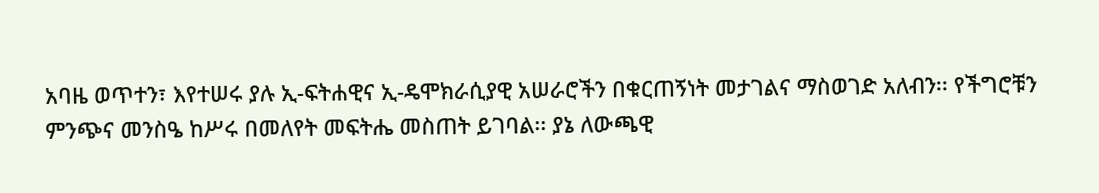አባዜ ወጥተን፣ እየተሠሩ ያሉ ኢ-ፍትሐዊና ኢ-ዴሞክራሲያዊ አሠራሮችን በቁርጠኝነት መታገልና ማስወገድ አለብን፡፡ የችግሮቹን ምንጭና መንስዔ ከሥሩ በመለየት መፍትሔ መስጠት ይገባል፡፡ ያኔ ለውጫዊ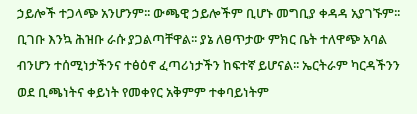ኃይሎች ተጋላጭ አንሆንም፡፡ ውጫዊ ኃይሎችም ቢሆኑ መግቢያ ቀዳዳ አያገኙም፡፡ ቢገቡ እንኳ ሕዝቡ ራሱ ያጋልጣቸዋል፡፡ ያኔ ለፀጥታው ምክር ቤት ተለዋጭ አባል ብንሆን ተሰሚነታችንና ተፅዕኖ ፈጣሪነታችን ከፍተኛ ይሆናል፡፡ ኤርትራም ካርዳችንን ወደ ቢጫነትና ቀይነት የመቀየር አቅምም ተቀባይነትም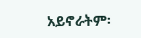አይኖራትም፡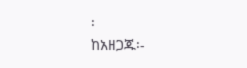፡
ከአዘጋጁ፡-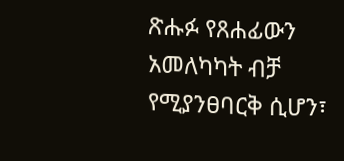ጽሑፉ የጸሐፊውን አመለካካት ብቻ የሚያንፀባርቅ ሲሆን፣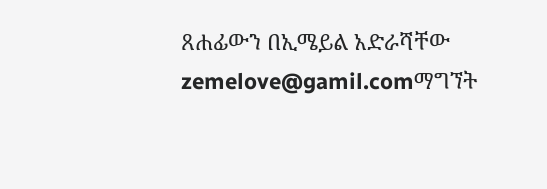ጸሐፊውን በኢሜይል አድራሻቸው zemelove@gamil.comማግኘት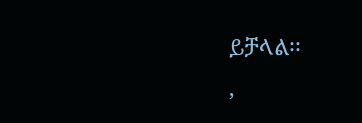ይቻላል፡፡
,